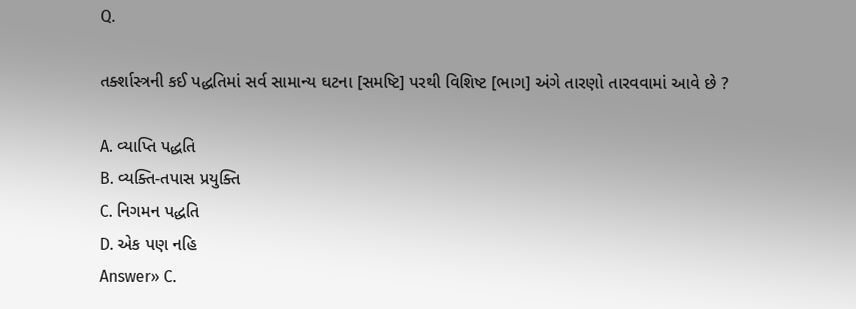Q.

તર્ક્શાસ્ત્રની કઈ પદ્ધતિમાં સર્વ સામાન્ય ઘટના [સમષ્ટિ] પરથી વિશિષ્ટ [ભાગ] અંગે તારણો તારવવામાં આવે છે ?

A. વ્યાપ્તિ પદ્ધતિ
B. વ્યક્તિ-તપાસ પ્રયુક્તિ
C. નિગમન પદ્ધતિ
D. એક પણ નહિ
Answer» C.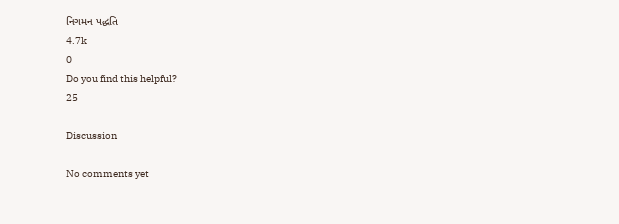નિગમન પદ્ધતિ
4.7k
0
Do you find this helpful?
25

Discussion

No comments yet